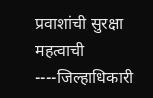प्रवाशांची सुरक्षा महत्वाची ----जिल्हाधिकारी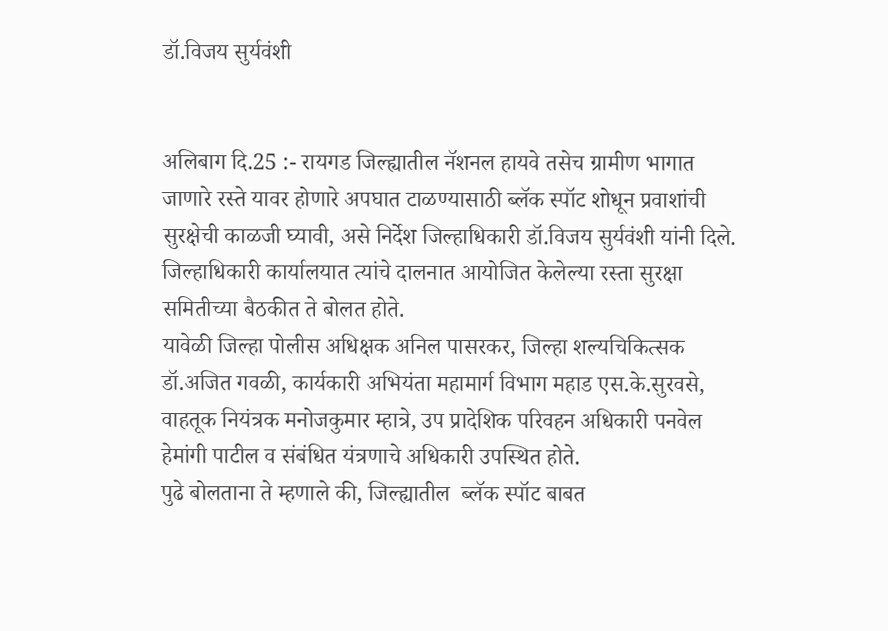डॉ.विजय सुर्यवंशी


अलिबाग दि.25 :- रायगड जिल्ह्यातील नॅशनल हायवे तसेच ग्रामीण भागात जाणारे रस्ते यावर होणारे अपघात टाळण्यासाठी ब्लॅक स्पॉट शोधून प्रवाशांची सुरक्षेची काळजी घ्यावी, असे निर्देश जिल्हाधिकारी डॉ.विजय सुर्यवंशी यांनी दिले.  जिल्हाधिकारी कार्यालयात त्यांचे दालनात आयोजित केलेल्या रस्ता सुरक्षा समितीच्या बैठकीत ते बोलत होते.
यावेळी जिल्हा पोलीस अधिक्षक अनिल पासरकर, जिल्हा शल्यचिकित्सक डॉ.अजित गवळी, कार्यकारी अभियंता महामार्ग विभाग महाड एस.के.सुरवसे, वाहतूक नियंत्रक मनोजकुमार म्हात्रे, उप प्रादेशिक परिवहन अधिकारी पनवेल हेमांगी पाटील व संबंधित यंत्रणाचे अधिकारी उपस्थित होते.
पुढे बोलताना ते म्हणाले की, जिल्ह्यातील  ब्लॅक स्पॉट बाबत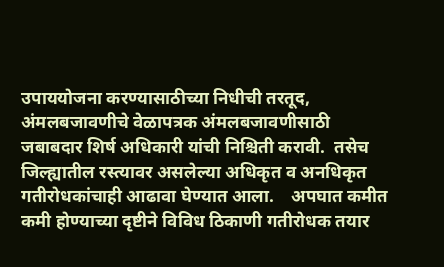उपाययोजना करण्यासाठीच्या निधीची तरतूद, अंमलबजावणीचे वेळापत्रक अंमलबजावणीसाठी जबाबदार शिर्ष अधिकारी यांची निश्चिती करावी.  तसेच   जिल्ह्यातील रस्त्यावर असलेल्या अधिकृत व अनधिकृत गतीरोधकांचाही आढावा घेण्यात आला.    अपघात कमीत कमी होण्याच्या दृष्टीने विविध ठिकाणी गतीरोधक तयार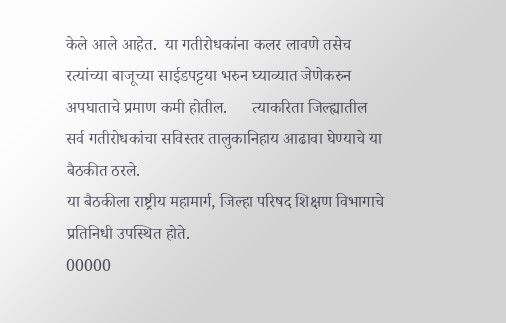केले आले आहेत.  या गतीरोधकांना कलर लावणे तसेच रत्यांच्या बाजूच्या साईडपट्टया भरुन घ्याव्यात जेणेकरुन अपघाताचे प्रमाण कमी होतील.      त्याकरिता जिल्ह्यातील सर्व गतीरोधकांचा सविस्तर तालुकानिहाय आढावा घेण्याचे या बैठकीत ठरले.
या बैठकीला राष्ट्रीय महामार्ग, जिल्हा परिषद शिक्षण विभागाचे प्रतिनिधी उपस्थित होते.
00000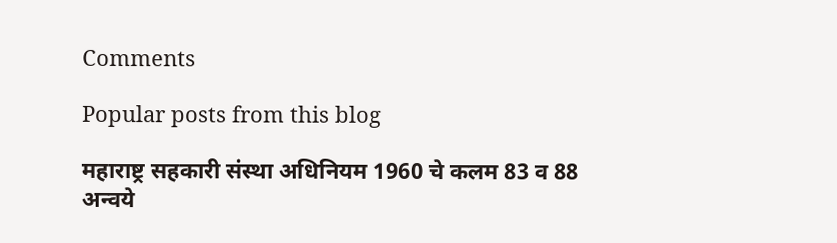Comments

Popular posts from this blog

महाराष्ट्र सहकारी संस्था अधिनियम 1960 चे कलम 83 व 88 अन्वये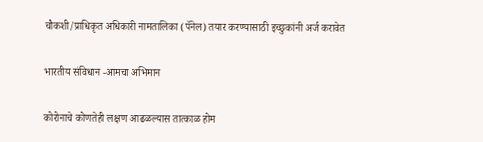चौकशी/प्राधिकृत अधिकारी नामतालिका (पॅनेल) तयार करण्यासाठी इच्छुकांनी अर्ज करावेत

भारतीय संविधान -आमचा अभिमान

कोरोनाचे कोणतेही लक्षण आढळल्यास तात्काळ होम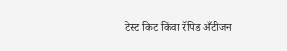टेस्ट किट किंवा रॅपिड अँटीजन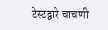टेस्टद्वारे चाचणी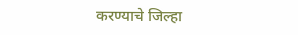करण्याचे जिल्हा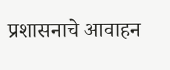प्रशासनाचे आवाहन